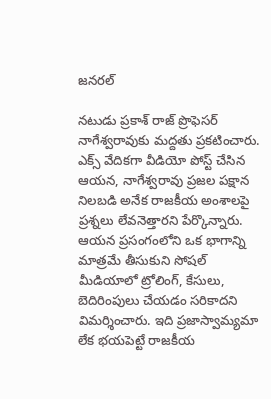జనరల్

నటుడు ప్రకాశ్ రాజ్ ప్రొఫెసర్ నాగేశ్వరావుకు మద్దతు ప్రకటించారు. ఎక్స్ వేదికగా వీడియో పోస్ట్ చేసిన ఆయన, నాగేశ్వరావు ప్రజల పక్షాన నిలబడి అనేక రాజకీయ అంశాలపై ప్రశ్నలు లేవనెత్తారని పేర్కొన్నారు. ఆయన ప్రసంగంలోని ఒక భాగాన్ని మాత్రమే తీసుకుని సోషల్ మీడియాలో ట్రోలింగ్, కేసులు, బెదిరింపులు చేయడం సరికాదని విమర్శించారు. ఇది ప్రజాస్వామ్యమా లేక భయపెట్టే రాజకీయ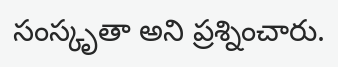సంస్కృతా అని ప్రశ్నించారు.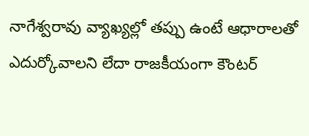నాగేశ్వరావు వ్యాఖ్యల్లో తప్పు ఉంటే ఆధారాలతో ఎదుర్కోవాలని లేదా రాజకీయంగా కౌంటర్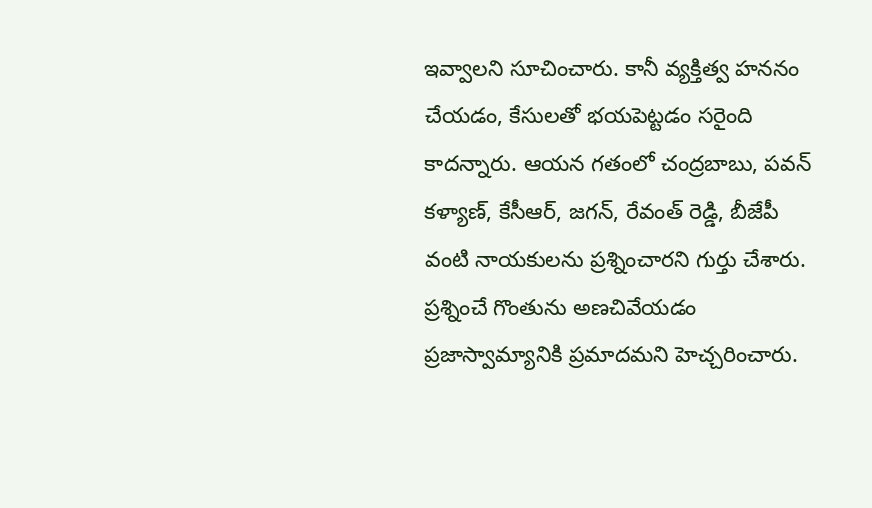ఇవ్వాలని సూచించారు. కానీ వ్యక్తిత్వ హననం చేయడం, కేసులతో భయపెట్టడం సరైంది కాదన్నారు. ఆయన గతంలో చంద్రబాబు, పవన్ కళ్యాణ్, కేసీఆర్, జగన్, రేవంత్ రెడ్డి, బీజేపీ వంటి నాయకులను ప్రశ్నించారని గుర్తు చేశారు. ప్రశ్నించే గొంతును అణచివేయడం ప్రజాస్వామ్యానికి ప్రమాదమని హెచ్చరించారు.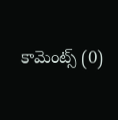కామెంట్స్ (0)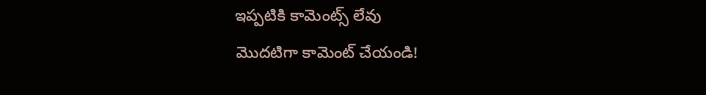ఇప్పటికి కామెంట్స్ లేవు
మొదటిగా కామెంట్ చేయండి!